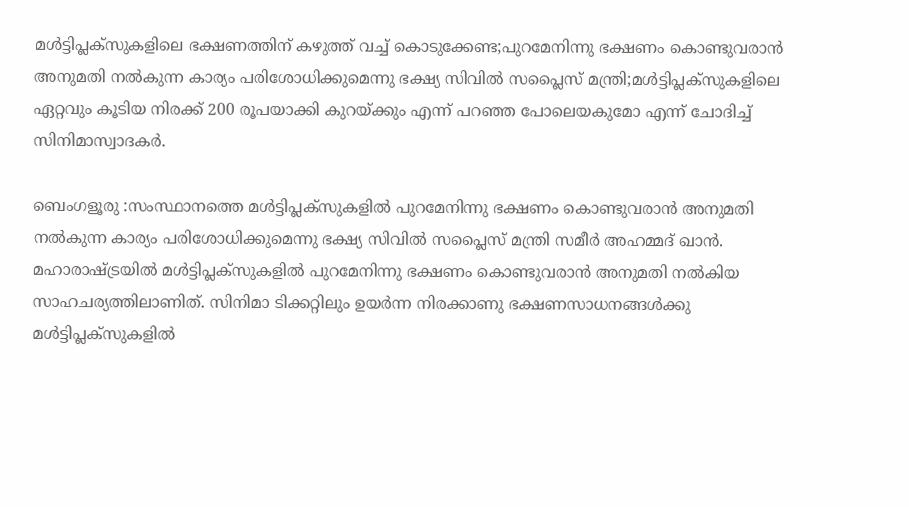മൾട്ടിപ്ലക്സുകളിലെ ഭക്ഷണത്തിന് കഴുത്ത് വച്ച് കൊടുക്കേണ്ട;പുറമേനിന്നു ഭക്ഷണം കൊണ്ടുവരാൻ അനുമതി നൽകുന്ന കാര്യം പരിശോധിക്കുമെന്നു ഭക്ഷ്യ സിവിൽ സപ്ലൈസ് മന്ത്രി;മൾട്ടിപ്ലക്സുകളിലെ ഏറ്റവും കൂടിയ നിരക്ക് 200 രൂപയാക്കി കുറയ്ക്കും എന്ന് പറഞ്ഞ പോലെയകുമോ എന്ന് ചോദിച്ച് സിനിമാസ്വാദകര്‍.

ബെംഗളൂരു :സംസ്ഥാനത്തെ മൾട്ടിപ്ലക്സുകളിൽ പുറമേനിന്നു ഭക്ഷണം കൊണ്ടുവരാൻ അനുമതി നൽകുന്ന കാര്യം പരിശോധിക്കുമെന്നു ഭക്ഷ്യ സിവിൽ സപ്ലൈസ് മന്ത്രി സമീർ അഹമ്മദ് ഖാൻ. മഹാരാഷ്ട്രയിൽ മൾട്ടിപ്ലക്സുകളിൽ പുറമേനിന്നു ഭക്ഷണം കൊണ്ടുവരാൻ അനുമതി നൽകിയ സാഹചര്യത്തിലാണിത്. സിനിമാ ടിക്കറ്റിലും ഉയർന്ന നിരക്കാണു ഭക്ഷണസാധനങ്ങൾക്കു മൾട്ടിപ്ലക്സുകളിൽ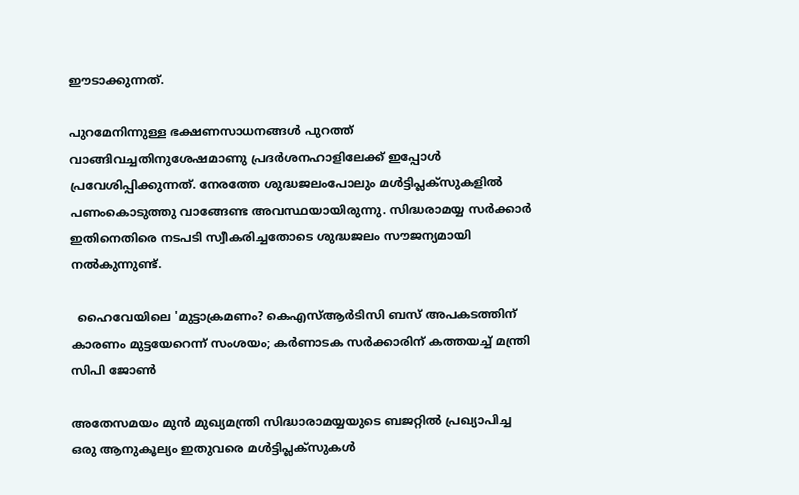ഈടാക്കുന്നത്.

പുറമേനിന്നുള്ള ഭക്ഷണസാധനങ്ങൾ പുറത്ത് വാങ്ങിവച്ചതിനുശേഷമാണു പ്രദർശനഹാളിലേക്ക് ഇപ്പോൾ പ്രവേശിപ്പിക്കുന്നത്. നേരത്തേ ശുദ്ധജലംപോലും മൾട്ടിപ്ലക്സുകളിൽ പണംകൊടുത്തു വാങ്ങേണ്ട അവസ്ഥയായിരുന്നു. സിദ്ധരാമയ്യ സർക്കാർ ഇതിനെതിരെ നടപടി സ്വീകരിച്ചതോടെ ശുദ്ധജലം സൗജന്യമായി നൽകുന്നുണ്ട്.

  ഹൈവേയിലെ 'മുട്ടാക്രമണം? കെഎസ്ആർടിസി ബസ് അപകടത്തിന് കാരണം മുട്ടയേറെന്ന് സംശയം; കർണാടക സർക്കാരിന് കത്തയച്ച് മന്ത്രി സിപി ജോൺ

അതേസമയം മുന്‍ മുഖ്യമന്ത്രി സിദ്ധാരാമയ്യയുടെ ബജറ്റില്‍ പ്രഖ്യാപിച്ച ഒരു ആനുകൂല്യം ഇതുവരെ മൾട്ടിപ്ലക്സുകള്‍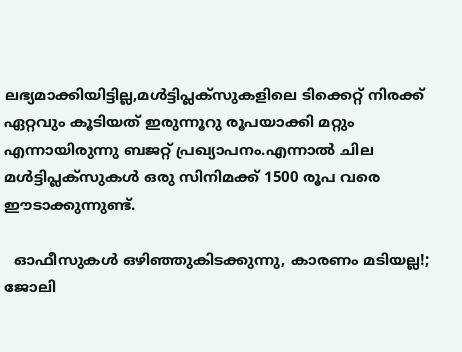ലഭ്യമാക്കിയിട്ടില്ല,മൾട്ടിപ്ലക്സുകളിലെ ടിക്കെറ്റ് നിരക്ക് ഏറ്റവും കൂടിയത് ഇരുന്നൂറു രൂപയാക്കി മറ്റും എന്നായിരുന്നു ബജറ്റ് പ്രഖ്യാപനം.എന്നാല്‍ ചില മൾട്ടിപ്ലക്സുകള്‍ ഒരു സിനിമക്ക് 1500 രൂപ വരെ ഈടാക്കുന്നുണ്ട്.

  ഓഫീസുകൾ ഒഴിഞ്ഞുകിടക്കുന്നു, കാരണം മടിയല്ല!; ജോലി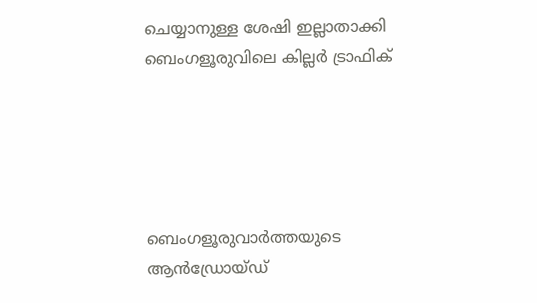ചെയ്യാനുള്ള ശേഷി ഇല്ലാതാക്കി ബെംഗളൂരുവിലെ കില്ലർ ട്രാഫിക്





ബെംഗളൂരുവാർത്തയുടെ ആൻഡ്രോയ്ഡ്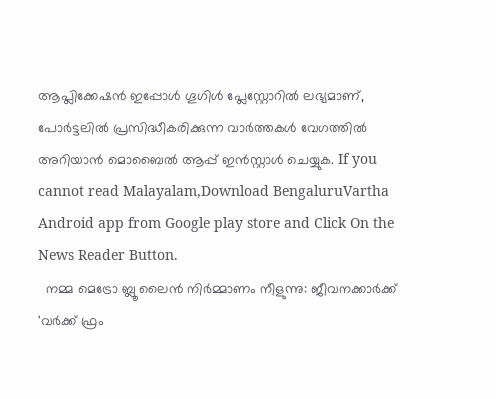ആപ്ലിക്കേഷൻ ഇപ്പോൾ ഗൂഗിൾ പ്ലേസ്റ്റോറിൽ ലഭ്യമാണ്, പോർട്ടലിൽ പ്രസിദ്ധീകരിക്കുന്ന വാർത്തകൾ വേഗത്തിൽ അറിയാൻ മൊബൈൽ ആപ്പ് ഇൻസ്റ്റാൾ ചെയ്യുക. If you cannot read Malayalam,Download BengaluruVartha Android app from Google play store and Click On the News Reader Button.
  നമ്മ മെട്രോ ബ്ലൂ ലൈൻ നിർമ്മാണം നീളുന്നു: ജീവനക്കാർക്ക് 'വർക്ക് ഫ്രം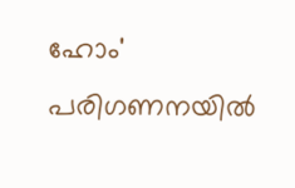ഹോം' പരിഗണനയിൽ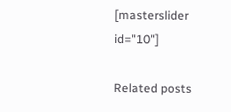[masterslider id="10"]

Related posts